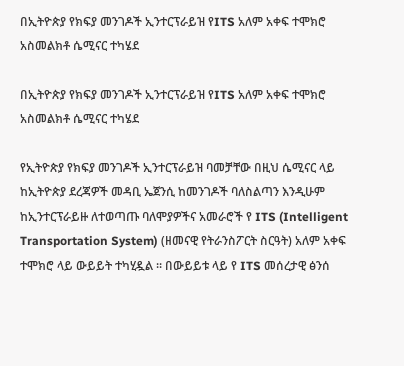በኢትዮጵያ የክፍያ መንገዶች ኢንተርፕራይዝ የITS አለም አቀፍ ተሞክሮ አስመልክቶ ሴሚናር ተካሄደ

በኢትዮጵያ የክፍያ መንገዶች ኢንተርፕራይዝ የITS አለም አቀፍ ተሞክሮ አስመልክቶ ሴሚናር ተካሄደ

የኢትዮጵያ የክፍያ መንገዶች ኢንተርፕራይዝ ባመቻቸው በዚህ ሴሚናር ላይ ከኢትዮጵያ ደረጃዎች መዳቢ ኤጀንሲ ከመንገዶች ባለስልጣን እንዲሁም ከኢንተርፕራይዙ ለተወጣጡ ባለሞያዎችና አመራሮች የ ITS (Intelligent Transportation System) (ዘመናዊ የትራንስፖርት ስርዓት) አለም አቀፍ ተሞክሮ ላይ ውይይት ተካሂዷል ፡፡ በውይይቱ ላይ የ ITS መሰረታዊ ፅንሰ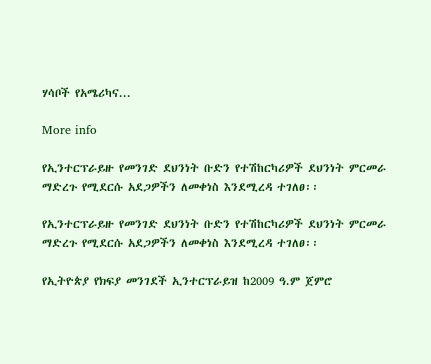ሃሳቦች የአሜሪካና...

More info

የኢንተርፕራይዙ የመንገድ ደህንነት ቡድን የተሽከርካሪዎች ደህንነት ምርመራ ማድረጉ የሚደርሱ አደጋዎችን ለመቀነስ እንደሚረዳ ተገለፀ፡፡

የኢንተርፕራይዙ የመንገድ ደህንነት ቡድን የተሽከርካሪዎች ደህንነት ምርመራ ማድረጉ የሚደርሱ አደጋዎችን ለመቀነስ እንደሚረዳ ተገለፀ፡፡

የኢትዮጵያ የክፍያ መንገደች ኢንተርፕራይዝ ከ2009 ዓ.ም ጀምሮ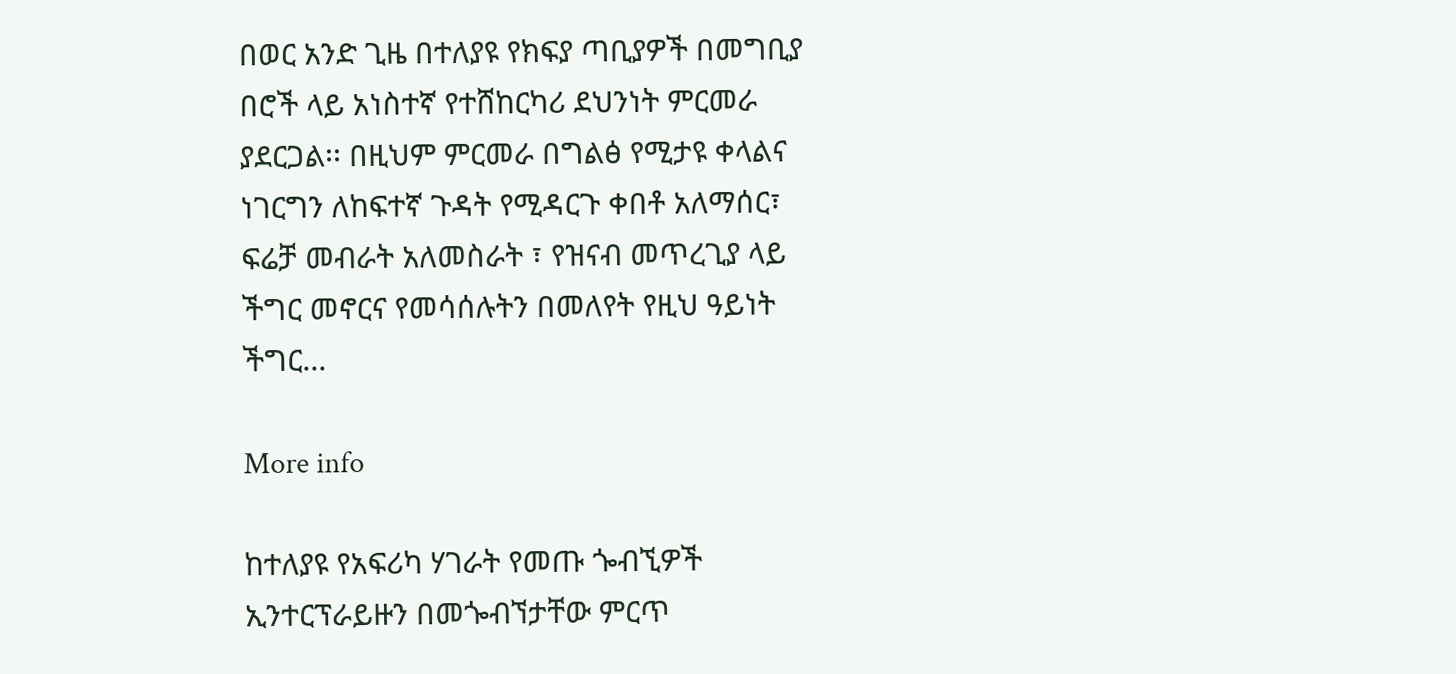በወር አንድ ጊዜ በተለያዩ የክፍያ ጣቢያዎች በመግቢያ በሮች ላይ አነስተኛ የተሸከርካሪ ደህንነት ምርመራ ያደርጋል፡፡ በዚህም ምርመራ በግልፅ የሚታዩ ቀላልና ነገርግን ለከፍተኛ ጉዳት የሚዳርጉ ቀበቶ አለማሰር፣ ፍሬቻ መብራት አለመስራት ፣ የዝናብ መጥረጊያ ላይ ችግር መኖርና የመሳሰሉትን በመለየት የዚህ ዓይነት ችግር...

More info

ከተለያዩ የአፍሪካ ሃገራት የመጡ ጐብኚዎች ኢንተርፕራይዙን በመጐብኘታቸው ምርጥ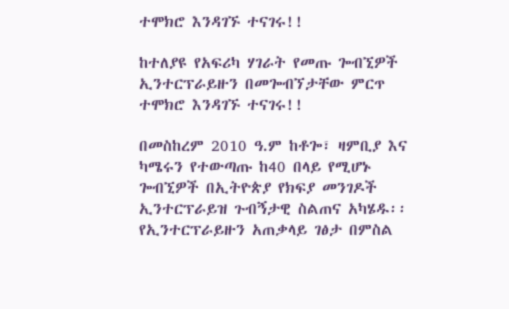ተሞክሮ እንዳገኙ ተናገሩ!!

ከተለያዩ የአፍሪካ ሃገራት የመጡ ጐብኚዎች ኢንተርፕራይዙን በመጐብኘታቸው ምርጥ ተሞክሮ እንዳገኙ ተናገሩ!!

በመስከረም 2010 ዓ.ም ከቶጐ፣ ዛምቢያ እና ካሜሩን የተውጣጡ ከ40 በላይ የሚሆኑ ጐብኚዎች በኢትዮጵያ የክፍያ መንገዶች ኢንተርፕራይዝ ጉብኝታዊ ስልጠና አካሄዱ፡፡ የኢንተርፕራይዙን አጠቃላይ ገፅታ በምስል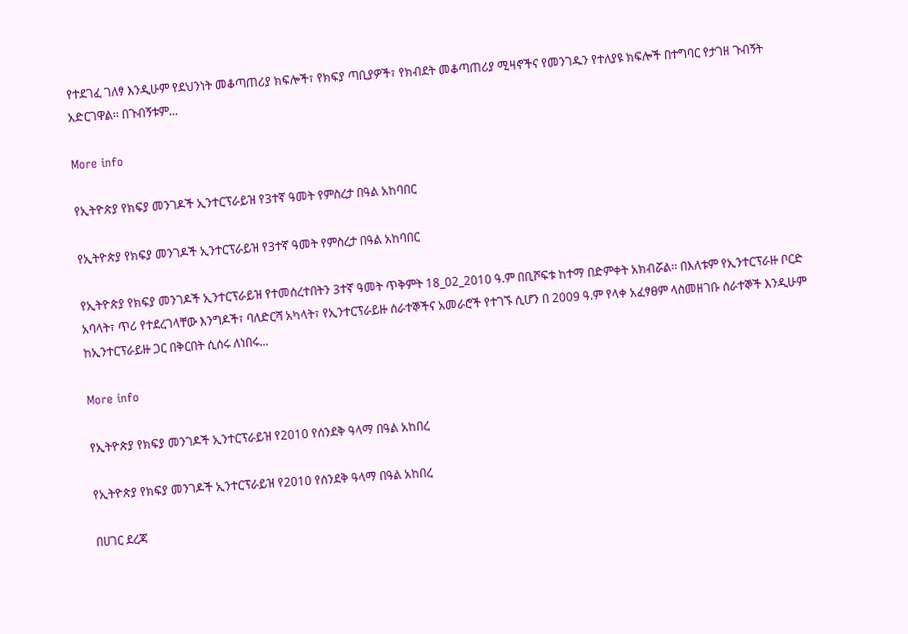የተደገፈ ገለፃ እንዲሁም የደህንነት መቆጣጠሪያ ክፍሎች፣ የክፍያ ጣቢያዎች፣ የክብደት መቆጣጠሪያ ሚዛኖችና የመንገዱን የተለያዩ ክፍሎች በተግባር የታገዘ ጉብኝት አድርገዋል፡፡ በጉብኝቱም...

More info

የኢትዮጵያ የክፍያ መንገዶች ኢንተርፕራይዝ የ3ተኛ ዓመት የምስረታ በዓል አከባበር

የኢትዮጵያ የክፍያ መንገዶች ኢንተርፕራይዝ የ3ተኛ ዓመት የምስረታ በዓል አከባበር

የኢትዮጵያ የክፍያ መንገዶች ኢንተርፕራይዝ የተመሰረተበትን 3ተኛ ዓመት ጥቅምት 18_02_2010 ዓ.ም በቢሾፍቱ ከተማ በድምቀት አክብሯል፡፡ በእለቱም የኢንተርፕራዙ ቦርድ አባላት፣ ጥሪ የተደረገላቸው እንግዶች፣ ባለድርሻ አካላት፣ የኢንተርፕራይዙ ሰራተኞችና አመራሮች የተገኙ ሲሆን በ 2009 ዓ.ም የላቀ አፈፃፀም ላስመዘገቡ ሰራተኞች እንዲሁም ከኢንተርፕራይዙ ጋር በቅርበት ሲሰሩ ለነበሩ...

More info

የኢትዮጵያ የክፍያ መንገዶች ኢንተርፕራይዝ የ2010 የሰንደቅ ዓላማ በዓል አከበረ

የኢትዮጵያ የክፍያ መንገዶች ኢንተርፕራይዝ የ2010 የሰንደቅ ዓላማ በዓል አከበረ

በሀገር ደረጃ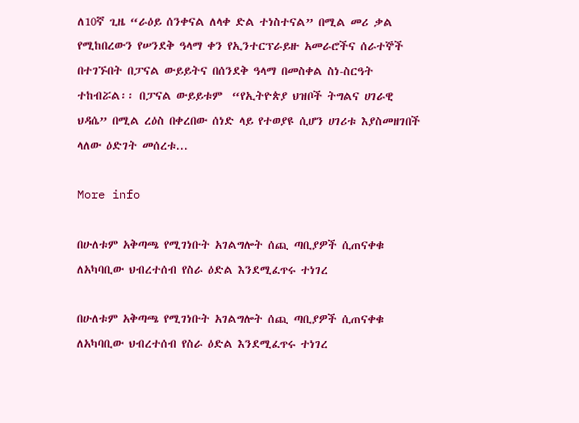ለ10ኛ ጊዜ “ራዕይ ሰንቀናል ለላቀ ድል ተነስተናል” በሚል መሪ ቃል የሚከበረውን የሠንደቅ ዓላማ ቀን የኢንተርፕራይዙ አመራሮችና ሰራተኞች በተገኙበት በፓናል ውይይትና በሰንደቅ ዓላማ በመስቀል ስነ-ስርዓት ተከብሯል፡፡ በፓናል ውይይቱም  “የኢትዮጵያ ህዝቦች ትግልና ሀገራዊ ህዳሴ” በሚል ረዕስ በቀረበው ሰነድ ላይ የተወያዩ ሲሆን ሀገሪቱ እያስመዘገበች ላለው ዕድገት መሰረቱ...

More info

በሁለቱም አቅጣጫ የሚገነቡት አገልግሎት ሰጪ ጣቢያዎች ሲጠናቀቁ ለአካባቢው ህብረተሰብ የስራ ዕድል እንደሚፈጥሩ ተነገረ

በሁለቱም አቅጣጫ የሚገነቡት አገልግሎት ሰጪ ጣቢያዎች ሲጠናቀቁ ለአካባቢው ህብረተሰብ የስራ ዕድል እንደሚፈጥሩ ተነገረ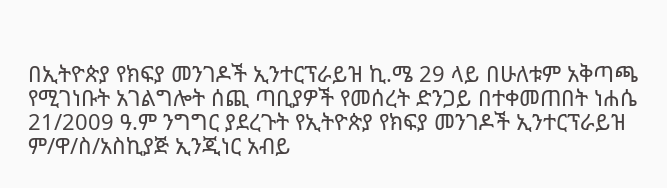በኢትዮጵያ የክፍያ መንገዶች ኢንተርፕራይዝ ኪ.ሜ 29 ላይ በሁለቱም አቅጣጫ የሚገነቡት አገልግሎት ሰጪ ጣቢያዎች የመሰረት ድንጋይ በተቀመጠበት ነሐሴ 21/2009 ዓ.ም ንግግር ያደረጉት የኢትዮጵያ የክፍያ መንገዶች ኢንተርፕራይዝ ም/ዋ/ስ/አስኪያጅ ኢንጂነር አብይ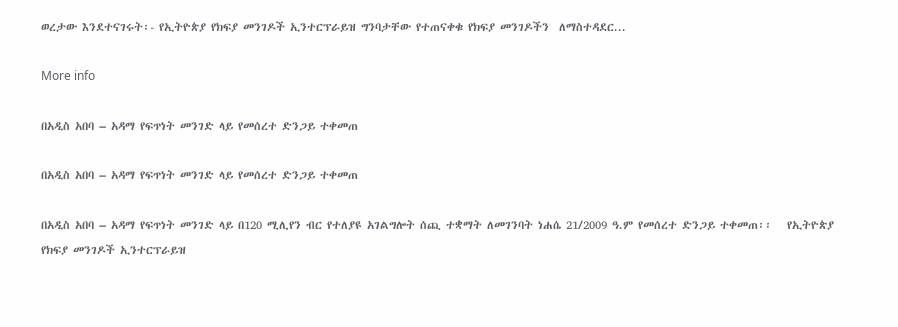ወረታው እንደተናገሩት፡- የኢትዮጵያ የክፍያ መንገዶች ኢንተርፕራይዝ ግንባታቸው የተጠናቀቁ የክፍያ መንገዶችን  ለማስተዳደር...

More info

በአዲስ አበባ – አዳማ የፍጥነት መንገድ ላይ የመሰረተ ድንጋይ ተቀመጠ

በአዲስ አበባ – አዳማ የፍጥነት መንገድ ላይ የመሰረተ ድንጋይ ተቀመጠ

በአዲስ አበባ – አዳማ የፍጥነት መንገድ ላይ በ120 ሚሊየን ብር የተለያዩ አገልግሎት ሰጪ ተቋማት ለመገንባት ነሐሴ 21/2009 ዓ.ም የመሰረተ ድንጋይ ተቀመጠ፡፡   የኢትዮጵያ የክፍያ መንገዶች ኢንተርፕራይዝ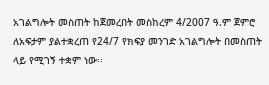አገልግሎት መስጠት ከጀመረበት መስከረም 4/2007 ዓ.ም ጀምሮ ለአፍታም ያልተቋረጠ የ24/7 የክፍያ መንገድ አገልግሎት በመስጠት ላይ የሚገኝ ተቋም ነው፡፡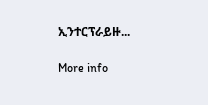ኢንተርፕራይዙ...

More info